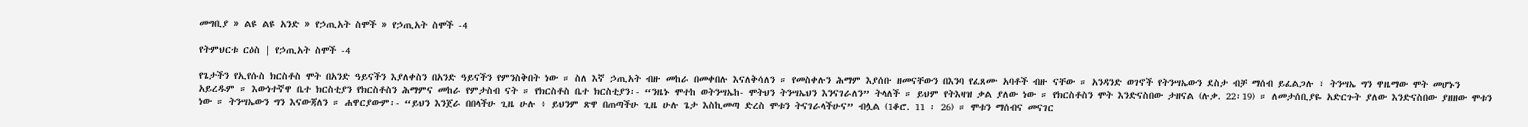መግቢያ » ልዩ ልዩ አንድ » የኃጢአት ስሞች » የኃጢአት ስሞች -4

የትምህርቱ ርዕስ | የኃጢአት ስሞች -4

የጌታችን የኢየሱስ ክርስቶስ ሞት በአንድ ዓይናችን እያለቀስን በአንድ ዓይናችን የምንስቅበት ነው ። ስለ እኛ ኃጢአት ብዙ መከራ በመቀበሉ እናለቅሳለን ። የመስቀሉን ሕማም እያሰቡ ዘመናቸውን በእንባ የፈጸሙ አባቶች ብዙ ናቸው ። አንዳንድ ወገኖች የትንሣኤውን ደስታ ብቻ ማሰብ ይፈልጋሉ ፣ ትንሣኤ ግን ዋዜማው ሞት መሆኑን አይረዱም ። እውነተኛዋ ቤተ ክርስቲያን የክርስቶስን ሕማምና መከራ የምታስብ ናት ። የክርስቶስ ቤተ ክርስቲያን፡- “ንዜኑ ሞተከ ወትንሣኤከ- ሞትህን ትንሣኤህን እንናገራለን” ትላለች ። ይህም የትእዛዝ ቃል ያለው ነው ። የክርስቶስን ሞት እንድናስበው ታዘናል (ሉቃ. 22፡19) ። ለመታሰቢያዬ አድርጉት ያለው እንድናስበው ያዘዘው ሞቱን ነው ። ትንሣኤውን ግን እናውጃለን ። ሐዋርያውም፡- “ይህን እንጀራ በበላችሁ ጊዜ ሁሉ ፥ ይህንም ጽዋ በጠጣችሁ ጊዜ ሁሉ ጌታ እስኪመጣ ድረስ ሞቱን ትናገራላችሁና” ብሏል (1ቆሮ. 11 ፡ 26) ። ሞቱን ማሰብና መናገር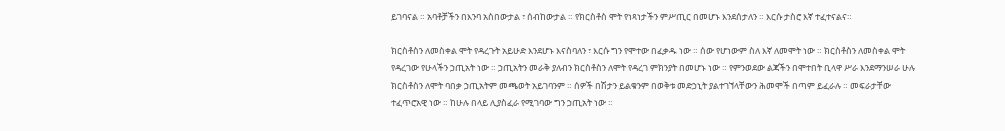ይገባናል ። አባቶቻችን በእንባ አስበውታል ፣ ሰብከውታል ። የክርስቶስ ሞት የነጻነታችን ምሥጢር በመሆኑ እንደሰታለን ። እርሱ ታስሮ እኛ ተፈተናልና።

ክርስቶስን ለመስቀል ሞት የዳረጉት አይሁድ እንደሆኑ እናስባለን ፣ እርሱ ግን የሞተው በፈቃዱ ነው ። ሰው የሆነውም ስለ እኛ ለመሞት ነው ። ክርስቶስን ለመስቀል ሞት የዳረገው የሁላችን ኃጢአት ነው ። ኃጢአትን መራቅ ያለብን ክርስቶስን ለሞት የዳረገ ምክንያት በመሆኑ ነው ። የምንወደው ልጃችን በሞተበት ቢላዋ ሥራ እንደማንሠራ ሁሉ ክርስቶስን ለሞት ባበቃ ኃጢአትም መጫወት አይገባንም ። ሰዎች በሽታን ይልቁንም በወቅቱ መድኃኒት ያልተገኘላቸውን ሕመሞች በጣም ይፈራሉ ። መፍራታቸው ተፈጥሮአዊ ነው ። ከሁሉ በላይ ሊያስፈራ የሚገባው ግን ኃጢአት ነው ።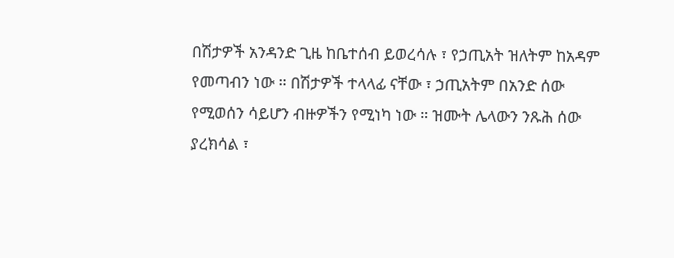በሽታዎች አንዳንድ ጊዜ ከቤተሰብ ይወረሳሉ ፣ የኃጢአት ዝለትም ከአዳም የመጣብን ነው ። በሽታዎች ተላላፊ ናቸው ፣ ኃጢአትም በአንድ ሰው የሚወሰን ሳይሆን ብዙዎችን የሚነካ ነው ። ዝሙት ሌላውን ንጹሕ ሰው ያረክሳል ፣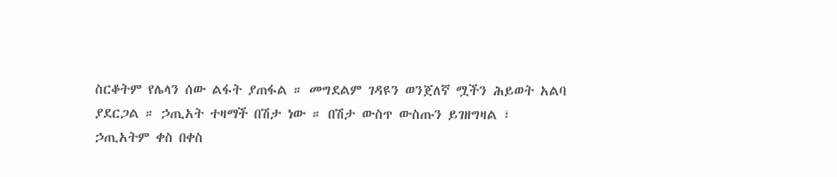ስርቆትም የሌላን ሰው ልፋት ያጠፋል ። መግደልም ገዳዩን ወንጀለኛ ሟችን ሕይወት አልባ ያደርጋል ። ኃጢአት ተዛማች በሽታ ነው ። በሽታ ውስጥ ውስጡን ይገዘግዛል ፣ ኃጢአትም ቀስ በቀስ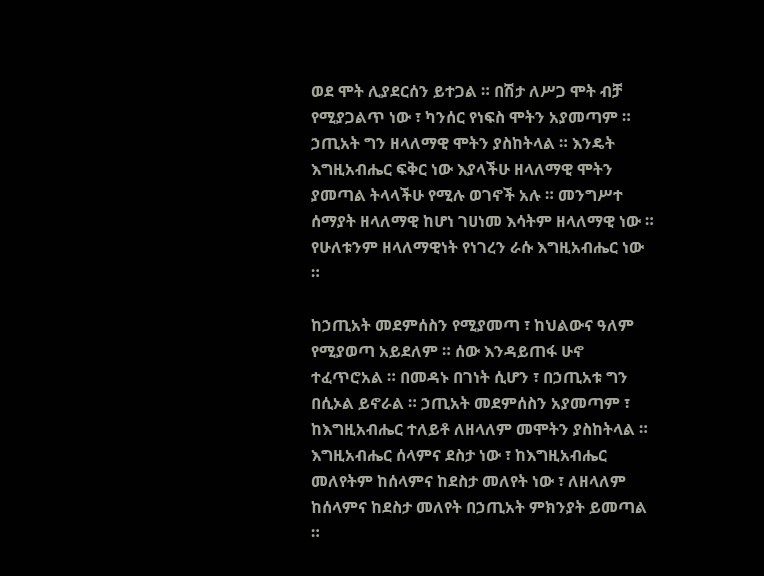ወደ ሞት ሊያደርሰን ይተጋል ። በሽታ ለሥጋ ሞት ብቻ የሚያጋልጥ ነው ፣ ካንሰር የነፍስ ሞትን አያመጣም ። ኃጢአት ግን ዘላለማዊ ሞትን ያስከትላል ። እንዴት እግዚአብሔር ፍቅር ነው እያላችሁ ዘላለማዊ ሞትን ያመጣል ትላላችሁ የሚሉ ወገኖች አሉ ። መንግሥተ ሰማያት ዘላለማዊ ከሆነ ገሀነመ እሳትም ዘላለማዊ ነው ። የሁለቱንም ዘላለማዊነት የነገረን ራሱ እግዚአብሔር ነው ።

ከኃጢአት መደምሰስን የሚያመጣ ፣ ከህልውና ዓለም የሚያወጣ አይደለም ። ሰው እንዳይጠፋ ሁኖ ተፈጥሮአል ። በመዳኑ በገነት ሲሆን ፣ በኃጢአቱ ግን በሲኦል ይኖራል ። ኃጢአት መደምሰስን አያመጣም ፣ ከእግዚአብሔር ተለይቶ ለዘላለም መሞትን ያስከትላል ። እግዚአብሔር ሰላምና ደስታ ነው ፣ ከእግዚአብሔር መለየትም ከሰላምና ከደስታ መለየት ነው ፣ ለዘላለም ከሰላምና ከደስታ መለየት በኃጢአት ምክንያት ይመጣል ።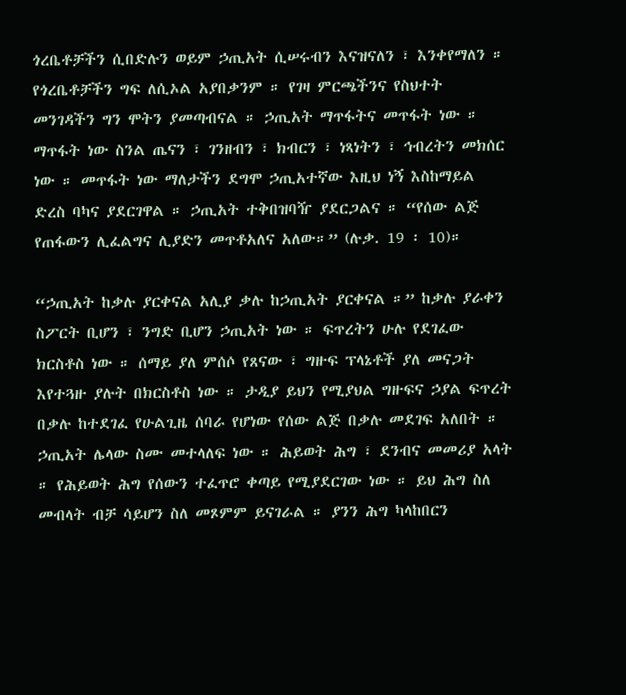ጎረቤቶቻችን ሲበድሉን ወይም ኃጢአት ሲሠሩብን እናዝናለን ፣ እንቀየማለን ። የጎረቤቶቻችን ግፍ ለሲኦል አያበቃንም ። የገዛ ምርጫችንና የስህተት መንገዳችን ግን ሞትን ያመጣብናል ። ኃጢአት ማጥፋትና መጥፋት ነው ። ማጥፋት ነው ስንል ጤናን ፣ ገንዘብን ፣ ክብርን ፣ ነጻነትን ፣ ኅብረትን መክሰር ነው ። መጥፋት ነው ማለታችን ደግሞ ኃጢአተኛው እዚህ ነኝ እስከማይል ድረስ ባካና ያደርገዋል ። ኃጢአት ተቅበዝባዥ ያደርጋልና ። “የሰው ልጅ የጠፋውን ሊፈልግና ሊያድን መጥቶአለና አለው።” (ሉቃ. 19 ፡ 10)።

“ኃጢአት ከቃሉ ያርቀናል አሊያ ቃሉ ከኃጢአት ያርቀናል ።” ከቃሉ ያራቀን ስፖርት ቢሆን ፣ ንግድ ቢሆን ኃጢአት ነው ። ፍጥረትን ሁሉ የደገፈው ክርስቶስ ነው ። ሰማይ ያለ ምሰሶ የጸናው ፣ ግዙፍ ፕላኔቶች ያለ መናጋት እየተጓዙ ያሉት በክርስቶስ ነው ። ታዲያ ይህን የሚያህል ግዙፍና ኃያል ፍጥረት በቃሉ ከተደገፈ የሁልጊዜ ሰባራ የሆነው የሰው ልጅ በቃሉ መደገፍ አለበት ። ኃጢአት ሌላው ስሙ መተላለፍ ነው ። ሕይወት ሕግ ፣ ደንብና መመሪያ አላት ። የሕይወት ሕግ የሰውን ተፈጥሮ ቀጣይ የሚያደርገው ነው ። ይህ ሕግ ስለ መብላት ብቻ ሳይሆን ስለ መጾምም ይናገራል ። ያንን ሕግ ካላከበርን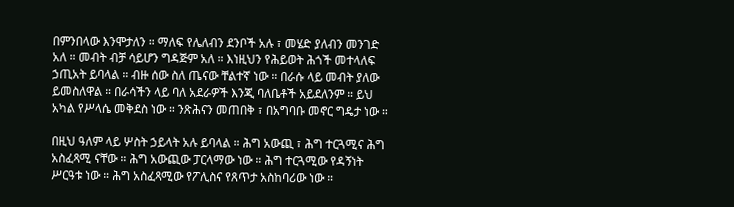በምንበላው እንሞታለን ። ማለፍ የሌለብን ደንቦች አሉ ፣ መሄድ ያለብን መንገድ አለ ። መብት ብቻ ሳይሆን ግዳጅም አለ ። እነዚህን የሕይወት ሕጎች መተላለፍ ኃጢአት ይባላል ። ብዙ ሰው ስለ ጤናው ቸልተኛ ነው ። በራሱ ላይ መብት ያለው ይመስለዋል ። በራሳችን ላይ ባለ አደራዎች እንጂ ባለቤቶች አይደለንም ። ይህ አካል የሥላሴ መቅደስ ነው ። ንጽሕናን መጠበቅ ፣ በአግባቡ መኖር ግዴታ ነው ።

በዚህ ዓለም ላይ ሦስት ኃይላት አሉ ይባላል ። ሕግ አውጪ ፣ ሕግ ተርጓሚና ሕግ አስፈጻሚ ናቸው ። ሕግ አውጪው ፓርላማው ነው ። ሕግ ተርጓሚው የዳኝነት ሥርዓቱ ነው ። ሕግ አስፈጻሚው የፖሊስና የጸጥታ አስከባሪው ነው ።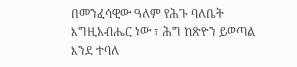በመንፈሳዊው ዓለም የሕጉ ባለቤት እግዚአብሔር ነው ፣ ሕግ ከጽዮን ይወጣል እንደ ተባለ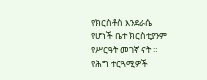የክርስቶስ እንደራሴ የሆነች ቤተ ክርስቲያንም የሥርዓት መገኛ ናት ። የሕግ ተርጓሚዎች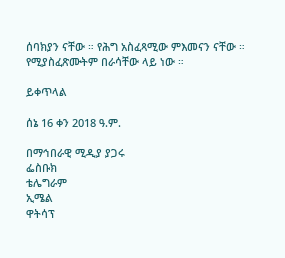ሰባክያን ናቸው ። የሕግ አስፈጻሚው ምእመናን ናቸው ። የሚያስፈጽሙትም በራሳቸው ላይ ነው ።

ይቀጥላል

ሰኔ 16 ቀን 2018 ዓ.ም.

በማኅበራዊ ሚዲያ ያጋሩ
ፌስቡክ
ቴሌግራም
ኢሜል
ዋትሳፕ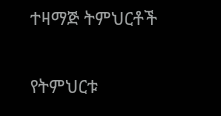ተዛማጅ ትምህርቶች

የትምህርቱ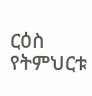ርዕስ
የትምህርቱ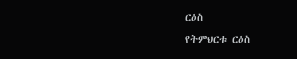ርዕስ
የትምህርቱ ርዕስ